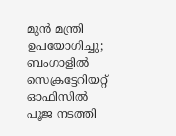മുൻ മന്ത്രി ഉപയോഗിച്ചു; ബംഗാളിൽ സെക്രട്ടേറിയറ്റ് ഓഫിസിൽ പൂജ നടത്തി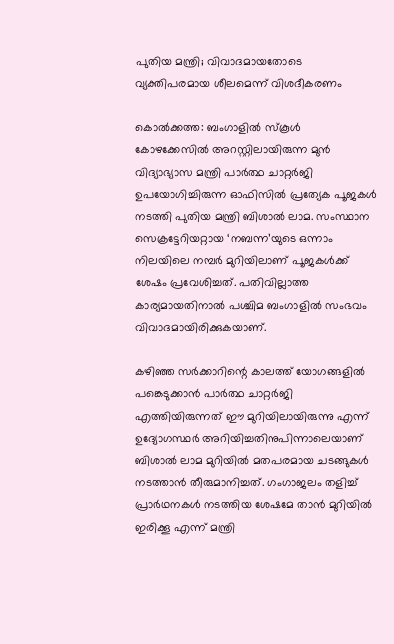പുതിയ മന്ത്രി; വിവാദമായതോടെ വ്യക്തിപരമായ ശീലമെന്ന് വിശദീകരണം

കൊൽക്കത്ത: ബംഗാളിൽ സ്കൂൾ കോഴക്കേസിൽ അറസ്റ്റിലായിരുന്ന മുൻ വിദ്യാഭ്യാസ മന്ത്രി പാർത്ഥ ചാറ്റർജി ഉപയോഗിച്ചിരുന്ന ഓഫിസിൽ പ്രത്യേക പൂജകൾ നടത്തി പുതിയ മന്ത്രി ബിശാൽ ലാമ. സംസ്ഥാന സെക്രട്ടേറിയറ്റായ ‘നബന്ന’യുടെ ഒന്നാം നിലയിലെ നമ്പർ മുറിയിലാണ് പൂജകൾക്ക് ശേഷം പ്രവേശിച്ചത്. പതിവില്ലാത്ത കാര്യമായതിനാൽ പശ്ചിമ ബംഗാളിൽ സംഭവം വിവാദമായിരിക്കുകയാണ്.

കഴിഞ്ഞ സർക്കാറിന്റെ കാലത്ത് യോഗങ്ങളിൽ പങ്കെടുക്കാൻ പാർത്ഥ ചാറ്റർജി എത്തിയിരുന്നത് ഈ മുറിയിലായിരുന്നു എന്ന് ഉദ്യോഗസ്ഥർ അറിയിച്ചതിനുപിന്നാലെയാണ് ബിശാൽ ലാമ മുറിയിൽ മതപരമായ ചടങ്ങുകൾ നടത്താൻ തീരുമാനിച്ചത്. ഗംഗാജലം തളിച്ച് പ്രാർഥനകൾ നടത്തിയ ശേഷമേ താൻ മുറിയിൽ ഇരിക്കൂ എന്ന് മന്ത്രി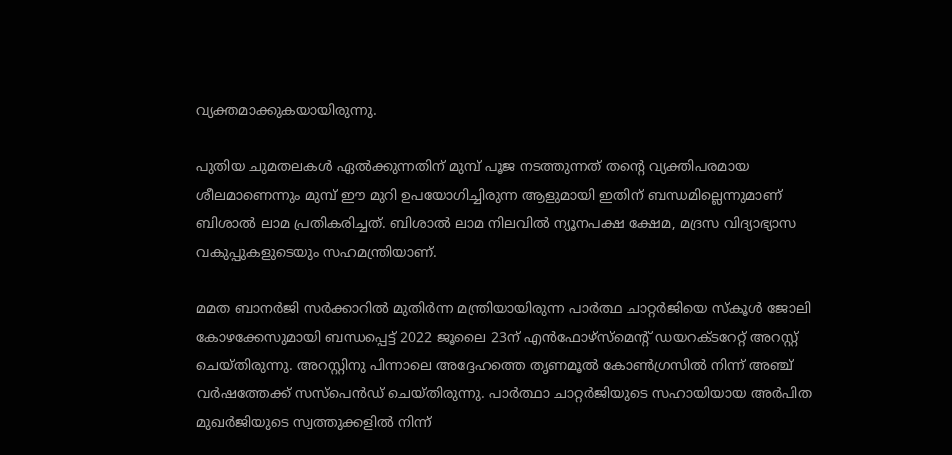വ്യക്തമാക്കുകയായിരുന്നു.

പുതിയ ചുമതലകൾ ഏൽക്കുന്നതിന് മുമ്പ് പൂജ നടത്തുന്നത് തന്റെ വ്യക്തിപരമായ ശീലമാണെന്നും മുമ്പ് ഈ മുറി ഉപയോഗിച്ചിരുന്ന ആളുമായി ഇതിന് ബന്ധമില്ലെന്നുമാണ് ബിശാൽ ലാമ പ്രതികരിച്ചത്. ബിശാൽ ലാമ നിലവിൽ ന്യൂനപക്ഷ ക്ഷേമ, മദ്രസ വിദ്യാഭ്യാസ വകുപ്പുകളുടെയും സഹമന്ത്രിയാണ്.

മമത ബാനർജി സർക്കാറിൽ മുതിർന്ന മന്ത്രിയായിരുന്ന പാർത്ഥ ചാറ്റർജിയെ സ്കൂൾ ജോലി കോഴക്കേസുമായി ബന്ധപ്പെട്ട് 2022 ജൂലൈ 23ന് എൻഫോഴ്സ്മെന്റ് ഡയറക്ടറേറ്റ് അറസ്റ്റ് ചെയ്തിരുന്നു. അറസ്റ്റിനു പിന്നാലെ അദ്ദേഹത്തെ തൃണമൂൽ കോൺഗ്രസിൽ നിന്ന് അഞ്ച് വർഷത്തേക്ക് സസ്പെൻഡ് ചെയ്തിരുന്നു. പാർത്ഥാ ചാറ്റർജിയുടെ സഹായിയായ അർപിത മുഖർജിയുടെ സ്വത്തുക്കളിൽ നിന്ന്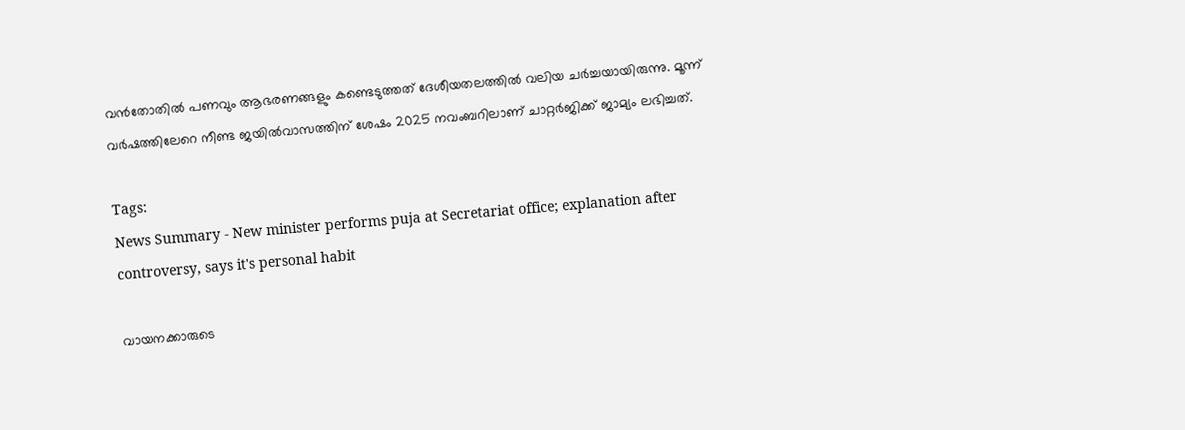വൻതോതിൽ പണവും ആഭരണങ്ങളും കണ്ടെടുത്തത് ദേശീയതലത്തിൽ വലിയ ചർച്ചയായിരുന്നു. മൂന്ന് വർഷത്തിലേറെ നീണ്ട ജയിൽവാസത്തിന് ശേഷം 2025 നവംബറിലാണ് ചാറ്റർജിക്ക് ജാമ്യം ലഭിച്ചത്.

Tags:
News Summary - New minister performs puja at Secretariat office; explanation after controversy, says it's personal habit

വായനക്കാരുടെ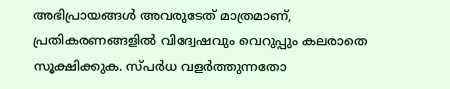അഭിപ്രായങ്ങള്‍ അവരുടേത് മാത്രമാണ്, പ്രതികരണങ്ങളിൽ വിദ്വേഷവും വെറുപ്പും കലരാതെ സൂക്ഷിക്കുക. സ്പർധ വളർത്തുന്നതോ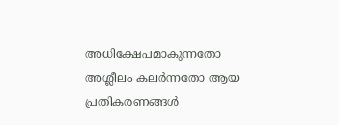അധിക്ഷേപമാകുന്നതോ അശ്ലീലം കലർന്നതോ ആയ പ്രതികരണങ്ങൾ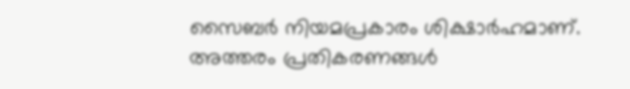സൈബർ നിയമപ്രകാരം ശിക്ഷാർഹമാണ്. അത്തരം പ്രതികരണങ്ങൾ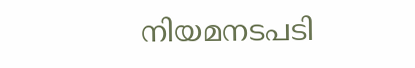നിയമനടപടി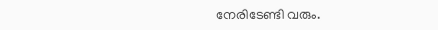നേരിടേണ്ടി വരും.